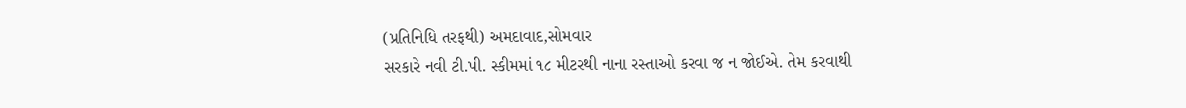(પ્રતિનિધિ તરફથી) અમદાવાદ,સોમવાર
સરકારે નવી ટી.પી. સ્કીમમાં ૧૮ મીટરથી નાના રસ્તાઓ કરવા જ ન જોઈએ. તેમ કરવાથી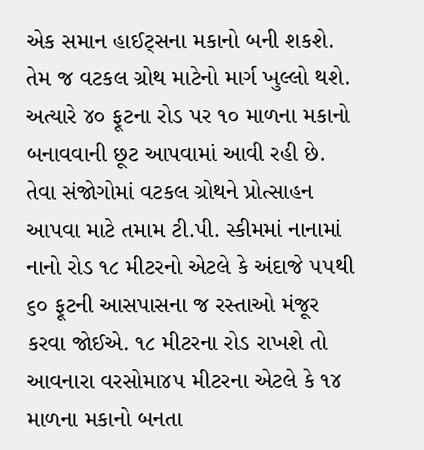એક સમાન હાઈટ્સના મકાનો બની શકશે. તેમ જ વટકલ ગ્રોથ માટેનો માર્ગ ખુલ્લો થશે. અત્યારે ૪૦ ફૂટના રોડ પર ૧૦ માળના મકાનો બનાવવાની છૂટ આપવામાં આવી રહી છે. તેવા સંજોગોમાં વટકલ ગ્રોથને પ્રોત્સાહન આપવા માટે તમામ ટી.પી. સ્કીમમાં નાનામાં નાનો રોડ ૧૮ મીટરનો એટલે કે અંદાજે ૫૫થી ૬૦ ફૂટની આસપાસના જ રસ્તાઓ મંજૂર કરવા જોઈએ. ૧૮ મીટરના રોડ રાખશે તો આવનારા વરસોમા૪૫ મીટરના એટલે કે ૧૪ માળના મકાનો બનતા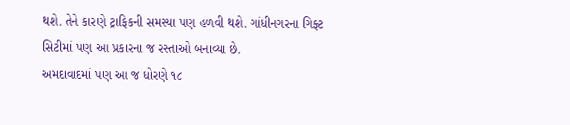થશે. તેને કારણે ટ્રાફિકની સમસ્યા પણ હળવી થશે. ગાંધીનગરના ગિફ્ટ સિટીમાં પણ આ પ્રકારના જ રસ્તાઓ બનાવ્યા છે.
અમદાવાદમાં પણ આ જ ધોરણે ૧૮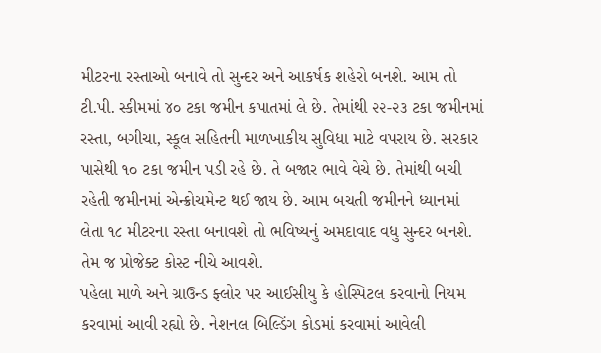મીટરના રસ્તાઓ બનાવે તો સુન્દર અને આકર્ષક શહેરો બનશે. આમ તો ટી.પી. સ્કીમમાં ૪૦ ટકા જમીન કપાતમાં લે છે. તેમાંથી ૨૨-૨૩ ટકા જમીનમાં રસ્તા, બગીચા, સ્કૂલ સહિતની માળખાકીય સુવિધા માટે વપરાય છે. સરકાર પાસેથી ૧૦ ટકા જમીન પડી રહે છે. તે બજાર ભાવે વેચે છે. તેમાંથી બચી રહેતી જમીનમાં એન્ક્રોચમેન્ટ થઈ જાય છે. આમ બચતી જમીનને ધ્યાનમાં લેતા ૧૮ મીટરના રસ્તા બનાવશે તો ભવિષ્યનું અમદાવાદ વધુ સુન્દર બનશે. તેમ જ પ્રોજેક્ટ કોસ્ટ નીચે આવશે.
પહેલા માળે અને ગ્રાઉન્ડ ફ્લોર પર આઈસીયુ કે હોસ્પિટલ કરવાનો નિયમ કરવામાં આવી રહ્યો છે. નેશનલ બિલ્ડિંગ કોડમાં કરવામાં આવેલી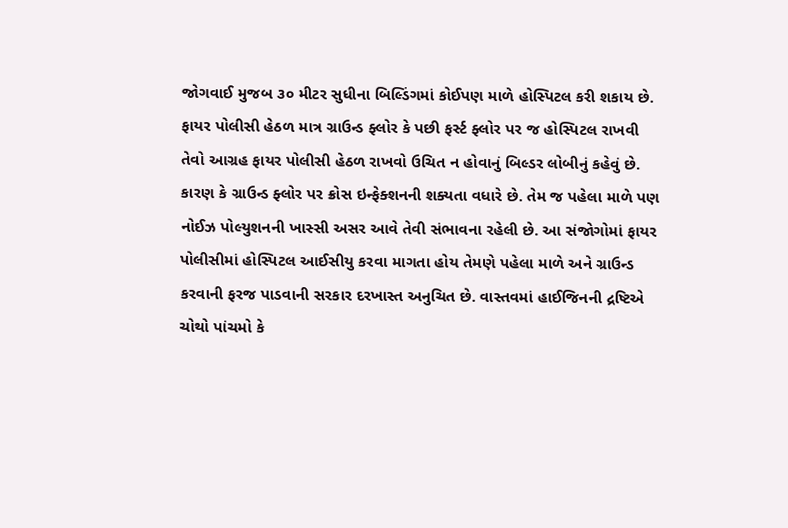જોગવાઈ મુજબ ૩૦ મીટર સુધીના બિલ્ડિંગમાં કોઈપણ માળે હોસ્પિટલ કરી શકાય છે. ફાયર પોલીસી હેઠળ માત્ર ગ્રાઉન્ડ ફ્લોર કે પછી ફર્સ્ટ ફ્લોર પર જ હોસ્પિટલ રાખવી તેવો આગ્રહ ફાયર પોલીસી હેઠળ રાખવો ઉચિત ન હોવાનું બિલ્ડર લોબીનું કહેવું છે. કારણ કે ગ્રાઉન્ડ ફ્લોર પર ક્રોસ ઇન્ફેક્શનની શક્યતા વધારે છે. તેમ જ પહેલા માળે પણ નોઈઝ પોલ્યુશનની ખાસ્સી અસર આવે તેવી સંભાવના રહેલી છે. આ સંજોગોમાં ફાયર પોલીસીમાં હોસ્પિટલ આઈસીયુ કરવા માગતા હોય તેમણે પહેલા માળે અને ગ્રાઉન્ડ કરવાની ફરજ પાડવાની સરકાર દરખાસ્ત અનુચિત છે. વાસ્તવમાં હાઈજિનની દ્રષ્ટિએ ચોથો પાંચમો કે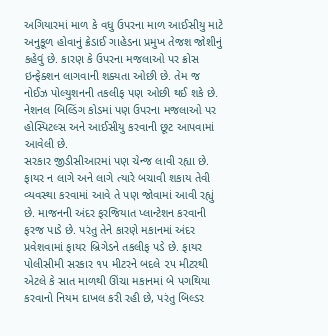અગિયારમાં માળ કે વધુ ઉપરના માળ આઈસીયુ માટે અનુકૂળ હોવાનું ક્રેડાઈ ગાહેડના પ્રમુખ તેજશ જોશીનું કહેવું છે. કારણ કે ઉપરના મજલાઓ પર ક્રોસ ઇન્ફેક્શન લાગવાની શક્યતા ઓછી છે. તેમ જ નોઈઝ પોલ્યુશનની તકલીફ પણ ઓછી થઈ શકે છે. નેશનલ બિલ્ડિંગ કોડમાં પણ ઉપરના મજલાઓ પર હોસ્પિટલ્સ અને આઈસીયુ કરવાની છૂટ આપવામાં આવેલી છે.
સરકાર જીડીસીઆરમાં પણ ચેન્જ લાવી રહ્યા છે. ફાયર ન લાગે અને લાગે ત્યારે બચાવી શકાય તેવી વ્યવસ્થા કરવામાં આવે તે પણ જોવામાં આવી રહ્યું છે. માજનની અંદર ફરજિયાત પ્લાન્ટેશન કરવાની ફરજ પાડે છે. પરંતુ તેને કારણે મકાનમાં અંદર પ્રવેશવામાં ફાયર બ્રિગેડને તકલીફ પડે છે. ફાયર પોલીસીમી સરકાર ૧૫ મીટરને બદલે ૨૫ મીટરથી એટલે કે સાત માળથી ઊંચા મકાનમાં બે પગથિયા કરવાનો નિયમ દાખલ કરી રહી છે, પરંતુ બિલ્ડર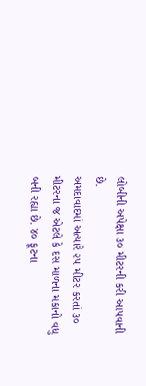લોબીની અપેક્ષા ૩૦ મીટરની કરી આપવાની છે.
અમદાવાદમાં અત્યારે ૨૫ મીટર કરતાં ૩૦ મીટરના જ એટલે કે દસ માળના મકાનો વધુ બની રહ્યા છે. ૪૦ ફૂટના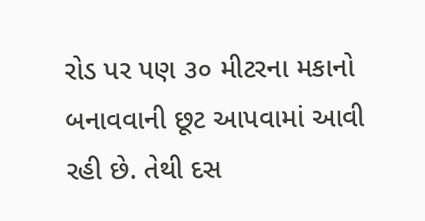રોડ પર પણ ૩૦ મીટરના મકાનો બનાવવાની છૂટ આપવામાં આવી રહી છે. તેથી દસ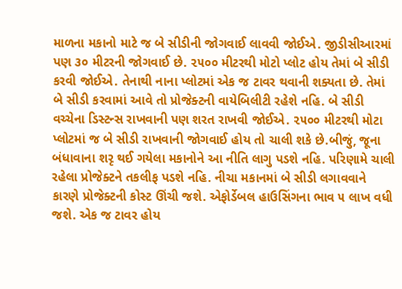માળના મકાનો માટે જ બે સીડીની જોગવાઈ લાવવી જોઈએ. જીડીસીઆરમાં પણ ૩૦ મીટરની જોગવાઈ છે. ૨૫૦૦ મીટરથી મોટો પ્લોટ હોય તેમાં બે સીડી કરવી જોઈએ. તેનાથી નાના પ્લોટમાં એક જ ટાવર થવાની શક્યતા છે. તેમાં બે સીડી કરવામાં આવે તો પ્રોજેક્ટની વાયેબિલીટી રહેશે નહિ. બે સીડી વચ્ચેના ડિસ્ટન્સ રાખવાની પણ શરત રાખવી જોઈએ. ૨૫૦૦ મીટરથી મોટા પ્લોટમાં જ બે સીડી રાખવાની જોગવાઈ હોય તો ચાલી શકે છે.બીજું, જૂના બંધાવાના શરૃ થઈ ગયેલા મકાનોને આ નીતિ લાગુ પડશે નહિ. પરિણામે ચાલી રહેલા પ્રોજેક્ટને તકલીફ પડશે નહિ. નીચા મકાનમાં બે સીડી લગાવવાને કારણે પ્રોજેક્ટની કોસ્ટ ઊંચી જશે. એફોર્ડેબલ હાઉસિંગના ભાવ ૫ લાખ વધી જશે. એક જ ટાવર હોય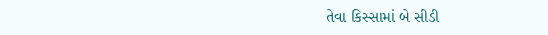તેવા કિસ્સામાં બે સીડી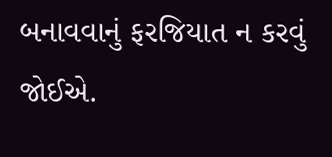બનાવવાનું ફરજિયાત ન કરવું જોઈએ.